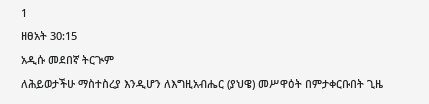1
ዘፀአት 30:15
አዲሱ መደበኛ ትርጒም
ለሕይወታችሁ ማስተስረያ እንዲሆን ለእግዚአብሔር (ያህዌ) መሥዋዕት በምታቀርቡበት ጊዜ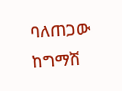ባለጠጋው ከግማሽ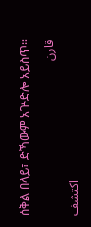ሰቅል በላይ፣ ድኻውም አጕድሎ አይስጥ።
قارن
اكتشف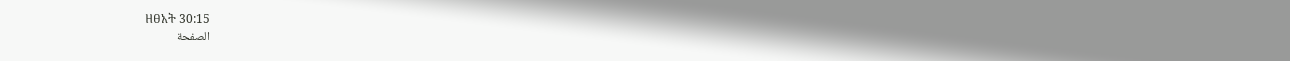ዘፀአት 30:15
الصفحة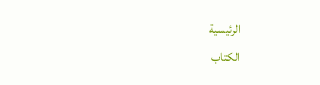الرئيسية
الكتاب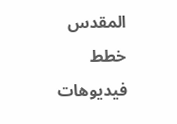المقدس
خطط
فيديوهات